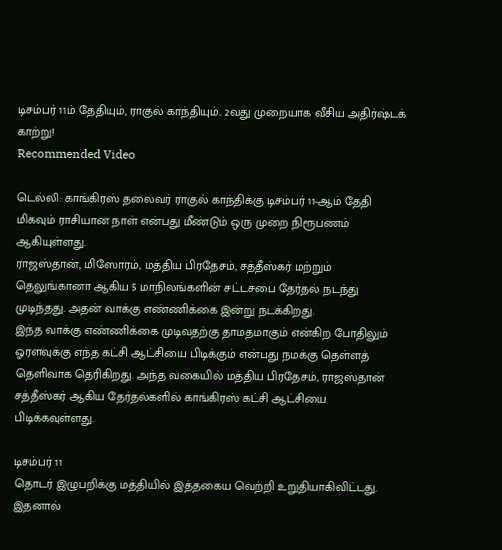டிசம்பர் 11ம் தேதியும், ராகுல் காந்தியும்.. 2வது முறையாக வீசிய அதிர்ஷ்டக் காற்று!
Recommended Video

டெல்லி: காங்கிரஸ் தலைவர் ராகுல் காந்திக்கு டிசம்பர் 11-ஆம் தேதி மிகவும் ராசியான நாள் என்பது மீண்டும் ஒரு முறை நிரூபணம் ஆகியுள்ளது.
ராஜஸ்தான், மிஸோரம், மத்திய பிரதேசம், சத்தீஸ்கர் மற்றும் தெலுங்கானா ஆகிய 5 மாநிலங்களின் சட்டசபை தேர்தல் நடந்து முடிந்தது. அதன் வாக்கு எண்ணிக்கை இன்று நடக்கிறது.
இந்த வாக்கு எண்ணிக்கை முடிவதற்கு தாமதமாகும் என்கிற போதிலும் ஓரளவுக்கு எந்த கட்சி ஆட்சியை பிடிக்கும் என்பது நமக்கு தெள்ளத் தெளிவாக தெரிகிறது. அந்த வகையில் மத்திய பிரதேசம், ராஜஸ்தான் சத்தீஸ்கர் ஆகிய தேர்தல்களில் காங்கிரஸ் கட்சி ஆட்சியை பிடிக்கவுள்ளது.

டிசம்பர் 11
தொடர் இழுபறிக்கு மத்தியில் இத்தகைய வெற்றி உறுதியாகிவிட்டது. இதனால்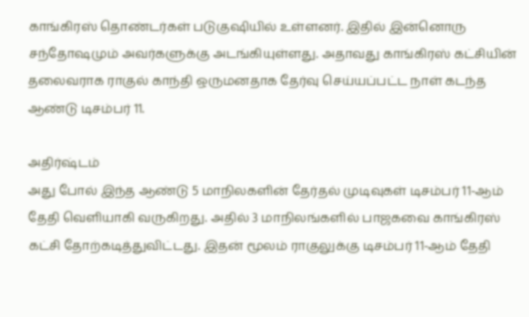காங்கிரஸ் தொண்டர்கள் படுகுஷியில் உள்ளனர். இதில் இன்னொரு சந்தோஷமும் அவர்களுக்கு அடங்கியுள்ளது. அதாவது காங்கிரஸ் கட்சியின் தலைவராக ராகுல் காந்தி ஒருமனதாக தேர்வு செய்யப்பட்ட நாள் கடந்த ஆண்டு டிசம்பர் 11.

அதிர்ஷ்டம்
அது போல் இந்த ஆண்டு 5 மாநிலகளின் தேர்தல் முடிவுகள் டிசம்பர் 11-ஆம் தேதி வெளியாகி வருகிறது. அதில் 3 மாநிலங்களில் பாஜகவை காங்கிரஸ் கட்சி தோற்கடித்துவிட்டது. இதன் மூலம் ராகுலுக்கு டிசம்பர் 11-ஆம் தேதி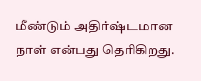மீண்டும் அதிர்ஷ்டமான நாள் என்பது தெரிகிறது.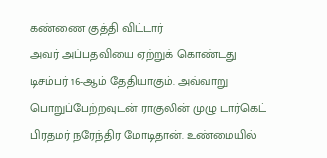கண்ணை குத்தி விட்டார்
அவர் அப்பதவியை ஏற்றுக் கொண்டது டிசம்பர் 16-ஆம் தேதியாகும். அவ்வாறு பொறுப்பேற்றவுடன் ராகுலின் முழு டார்கெட் பிரதமர் நரேந்திர மோடிதான். உண்மையில்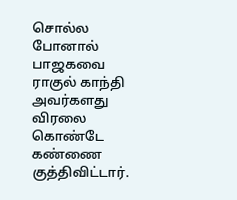சொல்ல போனால் பாஜகவை ராகுல் காந்தி அவர்களது விரலை கொண்டே கண்ணை குத்திவிட்டார்.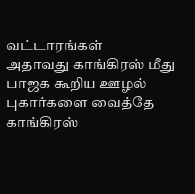வட்டாரங்கள்
அதாவது காங்கிரஸ் மீது பாஜக கூறிய ஊழல் புகார்களை வைத்தே காங்கிரஸ்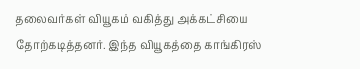தலைவர்கள் வியூகம் வகித்து அக்கட்சியை தோற்கடித்தனர். இந்த வியூகத்தை காங்கிரஸ்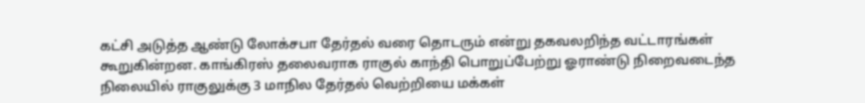கட்சி அடுத்த ஆண்டு லோக்சபா தேர்தல் வரை தொடரும் என்று தகவலறிந்த வட்டாரங்கள் கூறுகின்றன. காங்கிரஸ் தலைவராக ராகுல் காந்தி பொறுப்பேற்று ஓராண்டு நிறைவடைந்த நிலையில் ராகுலுக்கு 3 மாநில தேர்தல் வெற்றியை மக்கள்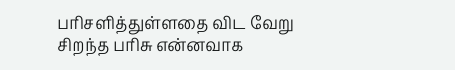பரிசளித்துள்ளதை விட வேறு சிறந்த பரிசு என்னவாக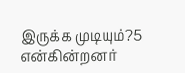இருக்க முடியும்?5 என்கின்றனர்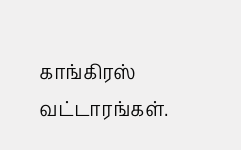காங்கிரஸ் வட்டாரங்கள்.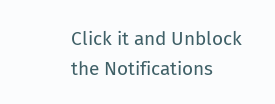Click it and Unblock the Notifications